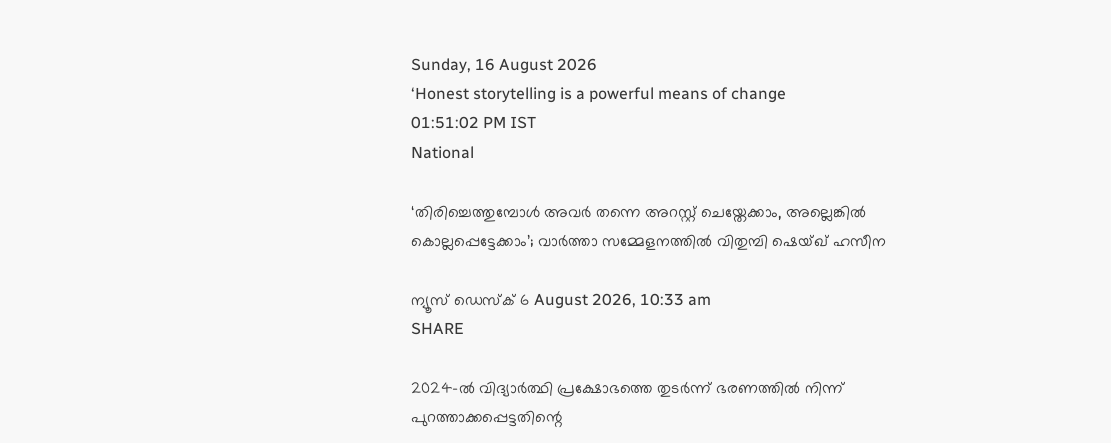Sunday, 16 August 2026
‘Honest storytelling is a powerful means of change
01:51:02 PM IST
National

‘തിരിച്ചെത്തുമ്പോൾ അവർ തന്നെ അറസ്റ്റ് ചെയ്തേക്കാം, അല്ലെങ്കിൽ കൊല്ലപ്പെട്ടേക്കാം’; വാർത്താ സമ്മേളനത്തിൽ വിതുമ്പി ഷെയ്ഖ് ഹസീന

ന്യൂസ് ഡെസ്ക് 6 August 2026, 10:33 am
SHARE

2024-ൽ വിദ്യാർത്ഥി പ്രക്ഷോഭത്തെ തുടർന്ന് ഭരണത്തിൽ നിന്ന് പുറത്താക്കപ്പെട്ടതിന്റെ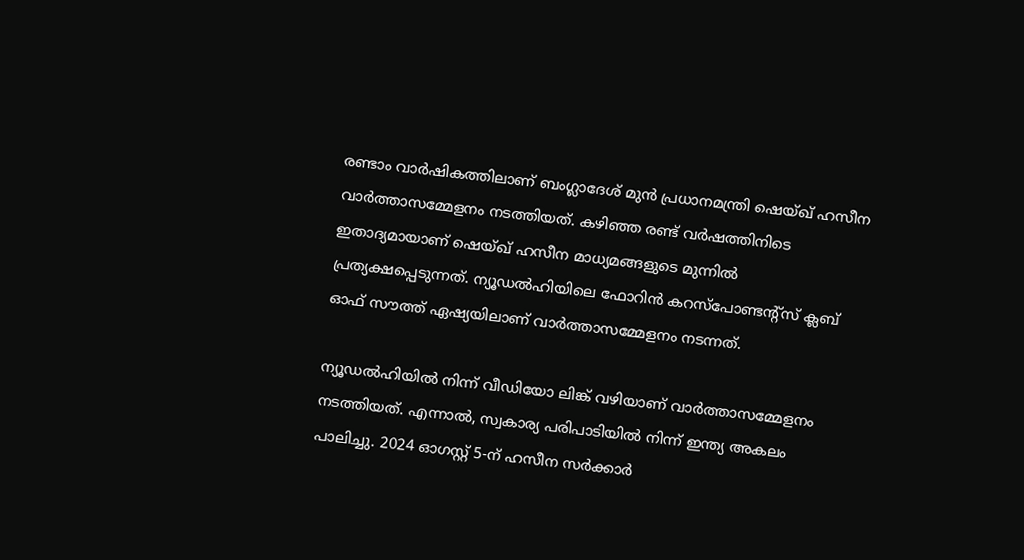രണ്ടാം വാർഷികത്തിലാണ് ബംഗ്ലാദേശ് മുൻ പ്രധാനമന്ത്രി ഷെയ്ഖ് ഹസീന വാർത്താസമ്മേളനം നടത്തിയത്. കഴിഞ്ഞ രണ്ട് വർഷത്തിനിടെ ഇതാദ്യമായാണ് ഷെയ്ഖ് ഹസീന മാധ്യമങ്ങളുടെ മുന്നിൽ പ്രത്യക്ഷപ്പെടുന്നത്. ന്യൂഡൽഹിയിലെ ഫോറിൻ കറസ്‌പോണ്ടന്റ്‌സ് ക്ലബ് ഓഫ് സൗത്ത് ഏഷ്യയിലാണ് വാർത്താസമ്മേളനം നടന്നത്.

ന്യൂഡൽഹിയിൽ നിന്ന് വീഡിയോ ലിങ്ക് വഴിയാണ് വാർത്താസമ്മേളനം നടത്തിയത്. എന്നാൽ, സ്വകാര്യ പരിപാടിയിൽ നിന്ന് ഇന്ത്യ അകലം പാലിച്ചു. 2024 ഓഗസ്റ്റ് 5-ന് ഹസീന സർക്കാർ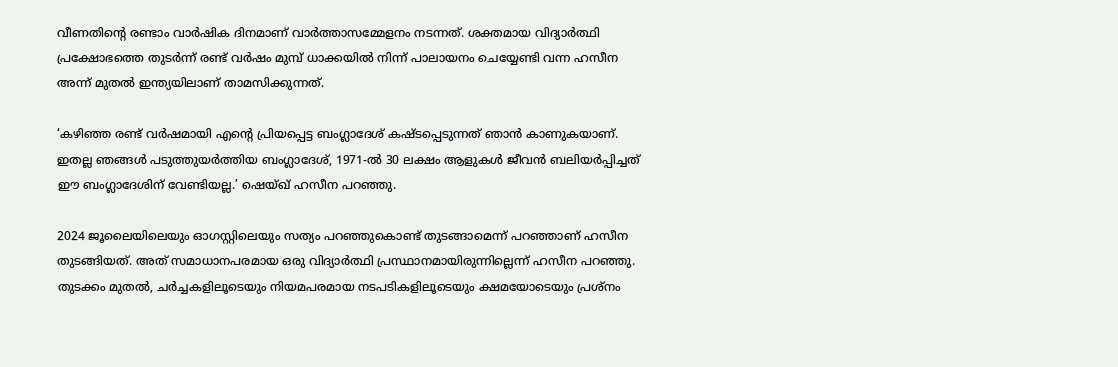വീണതിന്റെ രണ്ടാം വാർഷിക ദിനമാണ് വാർത്താസമ്മേളനം നടന്നത്. ശക്തമായ വിദ്യാർത്ഥി പ്രക്ഷോഭത്തെ തുടർന്ന് രണ്ട് വർഷം മുമ്പ് ധാക്കയിൽ നിന്ന് പാലായനം ചെയ്യേണ്ടി വന്ന ഹസീന അന്ന് മുതൽ ഇന്ത്യയിലാണ് താമസിക്കുന്നത്.

‘കഴിഞ്ഞ രണ്ട് വർഷമായി എന്റെ പ്രിയപ്പെട്ട ബംഗ്ലാദേശ് കഷ്ടപ്പെടുന്നത് ഞാൻ കാണുകയാണ്. ഇതല്ല ഞങ്ങൾ പടുത്തുയർത്തിയ ബംഗ്ലാദേശ്, 1971-ൽ 30 ലക്ഷം ആളുകൾ ജീവൻ ബലിയർപ്പിച്ചത് ഈ ബംഗ്ലാദേശിന് വേണ്ടിയല്ല.’ ഷെയ്ഖ് ഹസീന പറഞ്ഞു.

2024 ജൂലൈയിലെയും ഓഗസ്റ്റിലെയും സത്യം പറഞ്ഞുകൊണ്ട് തുടങ്ങാമെന്ന് പറഞ്ഞാണ് ഹസീന തുടങ്ങിയത്. അത് സമാധാനപരമായ ഒരു വിദ്യാർത്ഥി പ്രസ്ഥാനമായിരുന്നില്ലെന്ന് ഹസീന പറഞ്ഞു. തുടക്കം മുതൽ, ചർച്ചകളിലൂടെയും നിയമപരമായ നടപടികളിലൂടെയും ക്ഷമയോടെയും പ്രശ്നം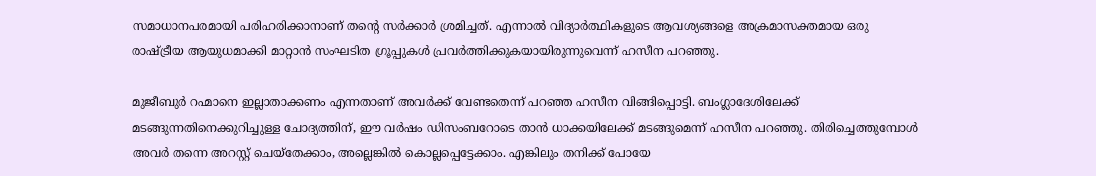സമാധാനപരമായി പരിഹരിക്കാനാണ് തന്റെ സർക്കാർ ശ്രമിച്ചത്. എന്നാൽ വിദ്യാർത്ഥികളുടെ ആവശ്യങ്ങളെ അക്രമാസക്തമായ ഒരു രാഷ്ട്രീയ ആയുധമാക്കി മാറ്റാൻ സംഘടിത ഗ്രൂപ്പുകൾ പ്രവർത്തിക്കുകയായിരുന്നുവെന്ന് ഹസീന പറഞ്ഞു.

മുജീബുർ റഹ്മാനെ ഇല്ലാതാക്കണം എന്നതാണ് അവ‌ർക്ക് വേണ്ടതെന്ന് പറഞ്ഞ ഹസീന വിങ്ങിപ്പൊട്ടി. ബംഗ്ലാദേശിലേക്ക് മടങ്ങുന്നതിനെക്കുറിച്ചുള്ള ചോദ്യത്തിന്, ഈ വർഷം ഡിസംബറോടെ താൻ ധാക്കയിലേക്ക് മടങ്ങുമെന്ന് ഹസീന പറഞ്ഞു. തിരിച്ചെത്തുമ്പോൾ അവർ തന്നെ അറസ്റ്റ് ചെയ്തേക്കാം, അല്ലെങ്കിൽ കൊല്ലപ്പെട്ടേക്കാം. എങ്കിലും തനിക്ക് പോയേ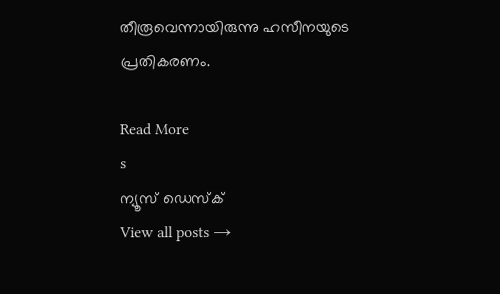തീരൂവെന്നായിരുന്നു ഹസീനയുടെ പ്രതികരണം.

Read More
s
ന്യൂസ് ഡെസ്ക്
View all posts →